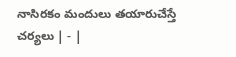నాసిరకం మందులు తయారుచేస్తే చర్యలు | - |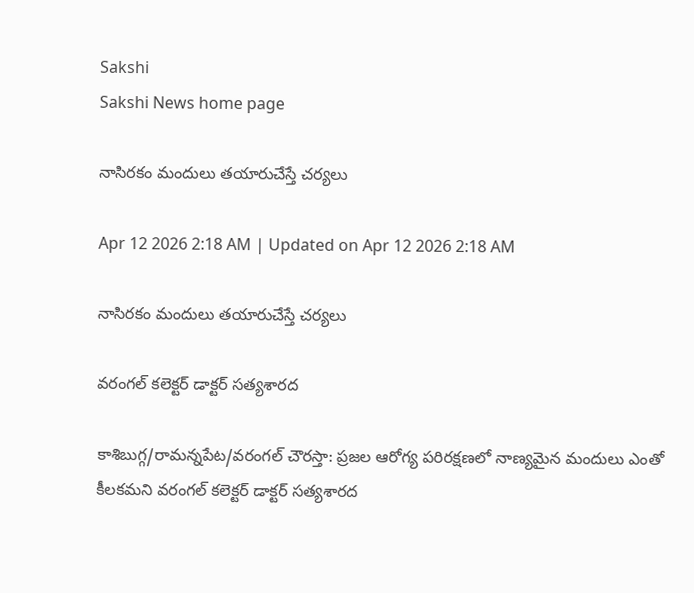Sakshi
Sakshi News home page

నాసిరకం మందులు తయారుచేస్తే చర్యలు

Apr 12 2026 2:18 AM | Updated on Apr 12 2026 2:18 AM

నాసిరకం మందులు తయారుచేస్తే చర్యలు

వరంగల్‌ కలెక్టర్‌ డాక్టర్‌ సత్యశారద

కాశిబుగ్గ/రామన్నపేట/వరంగల్‌ చౌరస్తా: ప్రజల ఆరోగ్య పరిరక్షణలో నాణ్యమైన మందులు ఎంతో కీలకమని వరంగల్‌ కలెక్టర్‌ డాక్టర్‌ సత్యశారద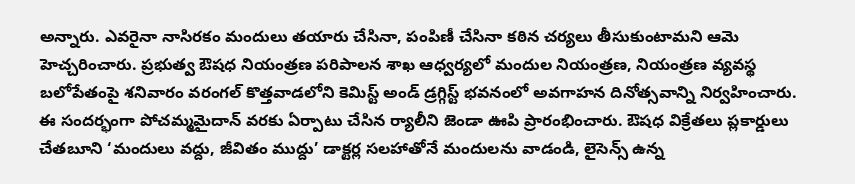అన్నారు. ఎవరైనా నాసిరకం మందులు తయారు చేసినా, పంపిణీ చేసినా కఠిన చర్యలు తీసుకుంటామని ఆమె హెచ్చరించారు. ప్రభుత్వ ఔషధ నియంత్రణ పరిపాలన శాఖ ఆధ్వర్యలో మందుల నియంత్రణ, నియంత్రణ వ్యవస్థ బలోపేతంపై శనివారం వరంగల్‌ కొత్తవాడలోని కెమిస్ట్‌ అండ్‌ డ్రగ్గిస్ట్‌ భవనంలో అవగాహన దినోత్సవాన్ని నిర్వహించారు. ఈ సందర్భంగా పోచమ్మమైదాన్‌ వరకు ఏర్పాటు చేసిన ర్యాలీని జెండా ఊపి ప్రారంభించారు. ఔషధ విక్రేతలు ప్లకార్డులు చేతబూని ‘మందులు వద్దు, జీవితం ముద్దు’ డాక్టర్ల సలహాతోనే మందులను వాడండి, లైసెన్స్‌ ఉన్న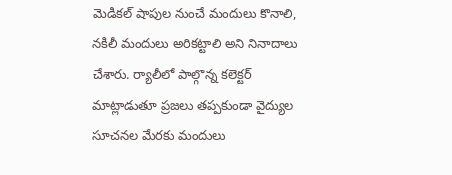మెడికల్‌ షాపుల నుంచే మందులు కొనాలి, నకిలీ మందులు అరికట్టాలి అని నినాదాలు చేశారు. ర్యాలీలో పాల్గొన్న కలెక్టర్‌ మాట్లాడుతూ ప్రజలు తప్పకుండా వైద్యుల సూచనల మేరకు మందులు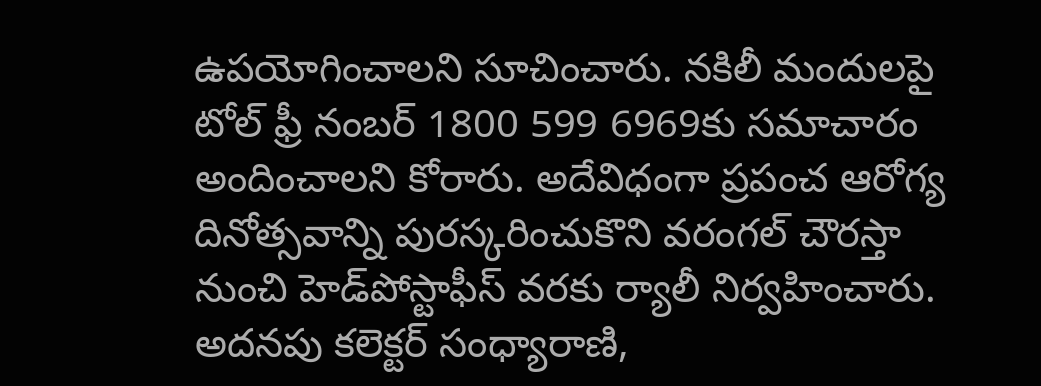ఉపయోగించాలని సూచించారు. నకిలీ మందులపై టోల్‌ ఫ్రీ నంబర్‌ 1800 599 6969కు సమాచారం అందించాలని కోరారు. అదేవిధంగా ప్రపంచ ఆరోగ్య దినోత్సవాన్ని పురస్కరించుకొని వరంగల్‌ చౌరస్తా నుంచి హెడ్‌పోస్టాఫీస్‌ వరకు ర్యాలీ నిర్వహించారు. అదనపు కలెక్టర్‌ సంధ్యారాణి,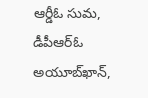ఆర్డీఓ సుమ, డీపీఆర్‌ఓ అయూబ్‌ఖాన్‌,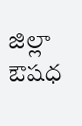జిల్లా ఔషధ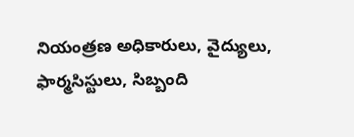నియంత్రణ అధికారులు, వైద్యులు, ఫార్మసిస్టులు, సిబ్బంది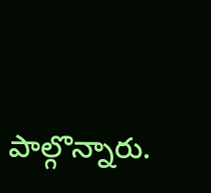పాల్గొన్నారు.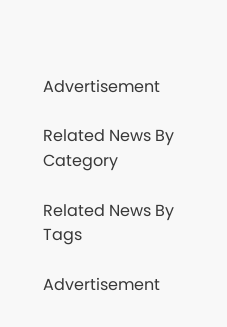Advertisement

Related News By Category

Related News By Tags

Advertisement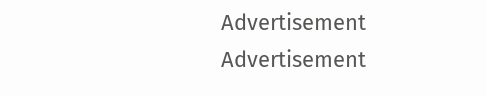Advertisement
Advertisement